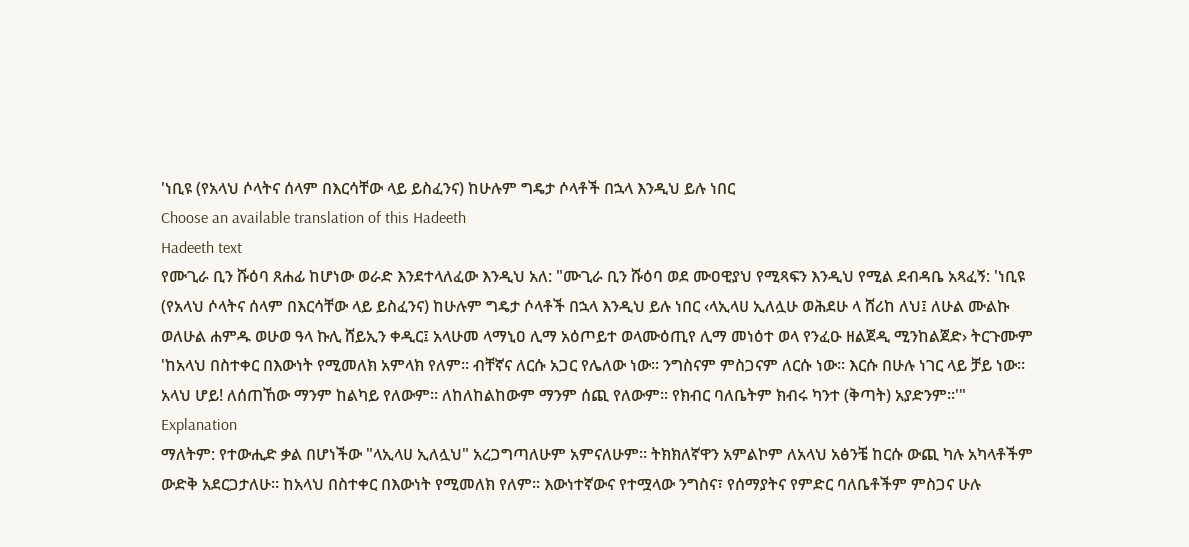'ነቢዩ (የአላህ ሶላትና ሰላም በእርሳቸው ላይ ይስፈንና) ከሁሉም ግዴታ ሶላቶች በኋላ እንዲህ ይሉ ነበር
Choose an available translation of this Hadeeth
Hadeeth text
የሙጊራ ቢን ሹዕባ ጸሐፊ ከሆነው ወራድ እንደተላለፈው እንዲህ አለ: "ሙጊራ ቢን ሹዕባ ወደ ሙዐዊያህ የሚጻፍን እንዲህ የሚል ደብዳቤ አጻፈኝ: 'ነቢዩ (የአላህ ሶላትና ሰላም በእርሳቸው ላይ ይስፈንና) ከሁሉም ግዴታ ሶላቶች በኋላ እንዲህ ይሉ ነበር ‹ላኢላሀ ኢለሏሁ ወሕደሁ ላ ሸሪከ ለህ፤ ለሁል ሙልኩ ወለሁል ሐምዱ ወሁወ ዓላ ኩሊ ሸይኢን ቀዲር፤ አላሁመ ላማኒዐ ሊማ አዕጦይተ ወላሙዕጢየ ሊማ መነዕተ ወላ የንፈዑ ዘልጀዲ ሚንከልጀድ› ትርጉሙም 'ከአላህ በስተቀር በእውነት የሚመለክ አምላክ የለም። ብቸኛና ለርሱ አጋር የሌለው ነው። ንግስናም ምስጋናም ለርሱ ነው። እርሱ በሁሉ ነገር ላይ ቻይ ነው። አላህ ሆይ! ለሰጠኸው ማንም ከልካይ የለውም። ለከለከልከውም ማንም ሰጪ የለውም። የክብር ባለቤትም ክብሩ ካንተ (ቅጣት) አያድንም።'"
Explanation
ማለትም: የተውሒድ ቃል በሆነችው "ላኢላሀ ኢለሏህ" አረጋግጣለሁም አምናለሁም። ትክክለኛዋን አምልኮም ለአላህ አፅንቼ ከርሱ ውጪ ካሉ አካላቶችም ውድቅ አደርጋታለሁ። ከአላህ በስተቀር በእውነት የሚመለክ የለም። እውነተኛውና የተሟላው ንግስና፣ የሰማያትና የምድር ባለቤቶችም ምስጋና ሁሉ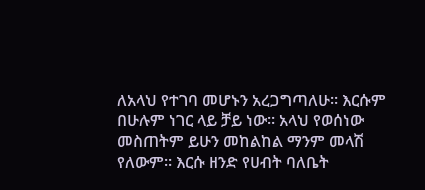ለአላህ የተገባ መሆኑን አረጋግጣለሁ። እርሱም በሁሉም ነገር ላይ ቻይ ነው። አላህ የወሰነው መስጠትም ይሁን መከልከል ማንም መላሽ የለውም። እርሱ ዘንድ የሀብት ባለቤት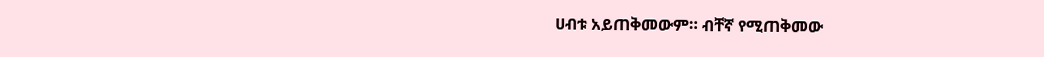ሀብቱ አይጠቅመውም። ብቸኛ የሚጠቅመው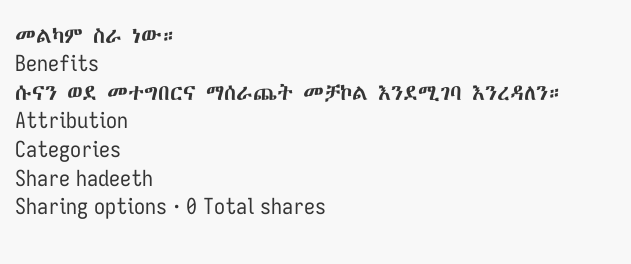መልካም ስራ ነው።
Benefits
ሱናን ወደ መተግበርና ማሰራጨት መቻኮል እንደሚገባ እንረዳለን።
Attribution
Categories
Share hadeeth
Sharing options · 0 Total shares